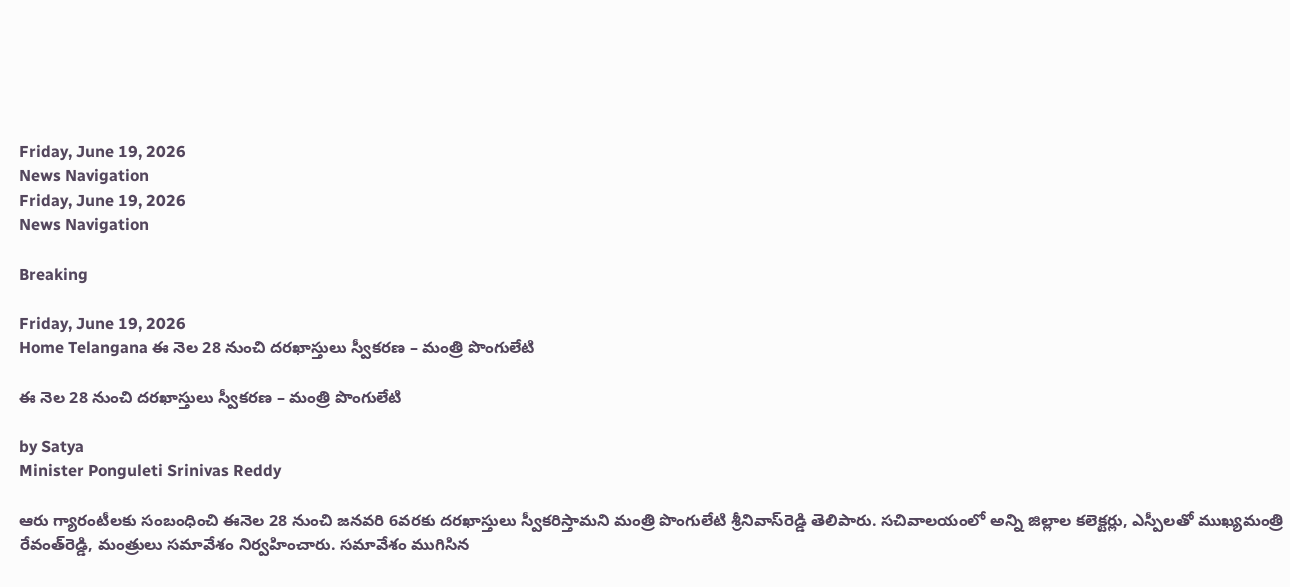Friday, June 19, 2026
News Navigation
Friday, June 19, 2026
News Navigation

Breaking

Friday, June 19, 2026
Home Telangana ఈ నెల 28 నుంచి దరఖాస్తులు స్వీకరణ – మంత్రి పొంగులేటి

ఈ నెల 28 నుంచి దరఖాస్తులు స్వీకరణ – మంత్రి పొంగులేటి

by Satya
Minister Ponguleti Srinivas Reddy

ఆరు గ్యారంటీలకు సంబంధించి ఈనెల 28 నుంచి జనవరి 6వరకు దరఖాస్తులు స్వీకరిస్తామని మంత్రి పొంగులేటి శ్రీనివాస్‌రెడ్డి తెలిపారు. సచివాలయంలో అన్ని జిల్లాల కలెక్టర్లు, ఎస్పీలతో ముఖ్యమంత్రి రేవంత్‌రెడ్డి, మంత్రులు సమావేశం నిర్వహించారు. సమావేశం ముగిసిన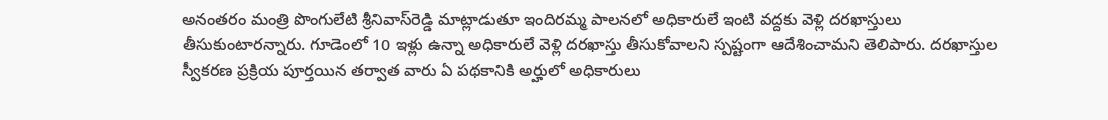అనంతరం మంత్రి పొంగులేటి శ్రీనివాస్‌రెడ్డి మాట్లాడుతూ ఇందిరమ్మ పాలనలో అధికారులే ఇంటి వద్దకు వెళ్లి దరఖాస్తులు తీసుకుంటారన్నారు. గూడెంలో 10 ఇళ్లు ఉన్నా అధికారులే వెళ్లి దరఖాస్తు తీసుకోవాలని స్పష్టంగా ఆదేశించామని తెలిపారు. దరఖాస్తుల స్వీకరణ ప్రక్రియ పూర్తయిన తర్వాత వారు ఏ పథకానికి అర్హులో అధికారులు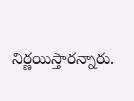నిర్ణయిస్తారన్నారు.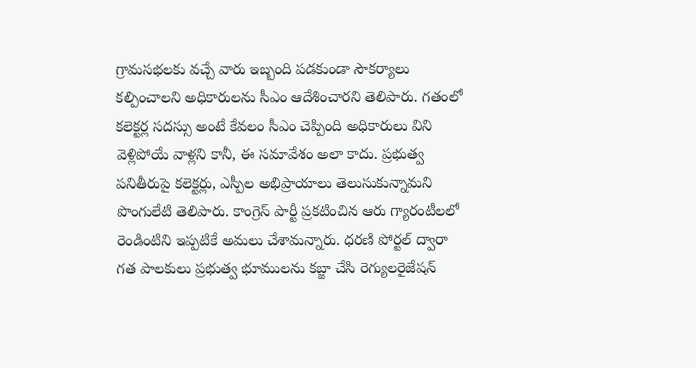గ్రామసభలకు వచ్చే వారు ఇబ్బంది పడకుండా సౌకర్యాలు కల్పించాలని అధికారులను సీఎం ఆదేశించారని తెలిపారు. గతంలో కలెక్టర్ల సదస్సు అంటే కేవలం సీఎం చెప్పింది అధికారులు విని వెళ్లిపోయే వాళ్లని కానీ, ఈ సమావేశం అలా కాదు. ప్రభుత్వ పనితీరుపై కలెక్టర్లు, ఎస్పీల అభిప్రాయాలు తెలుసుకున్నామని పొంగులేటి తెలిపారు. కాంగ్రెస్‌ పార్టీ ప్రకటించిన ఆరు గ్యారంటీలలో రెండింటిని ఇప్పటికే అమలు చేశామన్నారు. ధరణి పోర్టల్‌ ద్వారా గత పాలకులు ప్రభుత్వ భూములను కబ్జా చేసి రెగ్యులరైజేషన్‌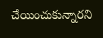చేయించుకున్నారని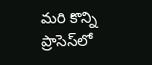మరి కొన్ని ప్రాసెస్‌లో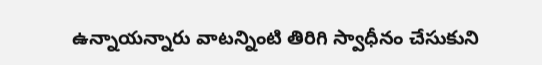ఉన్నాయన్నారు వాటన్నింటి తిరిగి స్వాధీనం చేసుకుని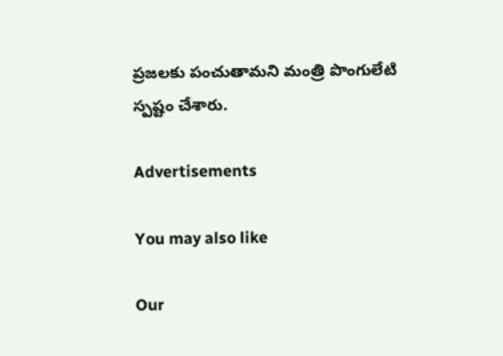ప్రజలకు పంచుతామని మంత్రి పొంగులేటి స్పష్టం చేశారు.

Advertisements

You may also like

Our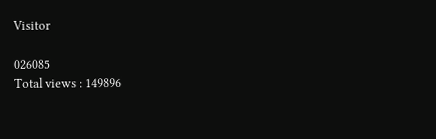Visitor

026085
Total views : 149896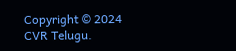Copyright © 2024 CVR Telugu.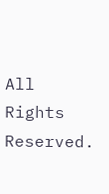All Rights Reserved.